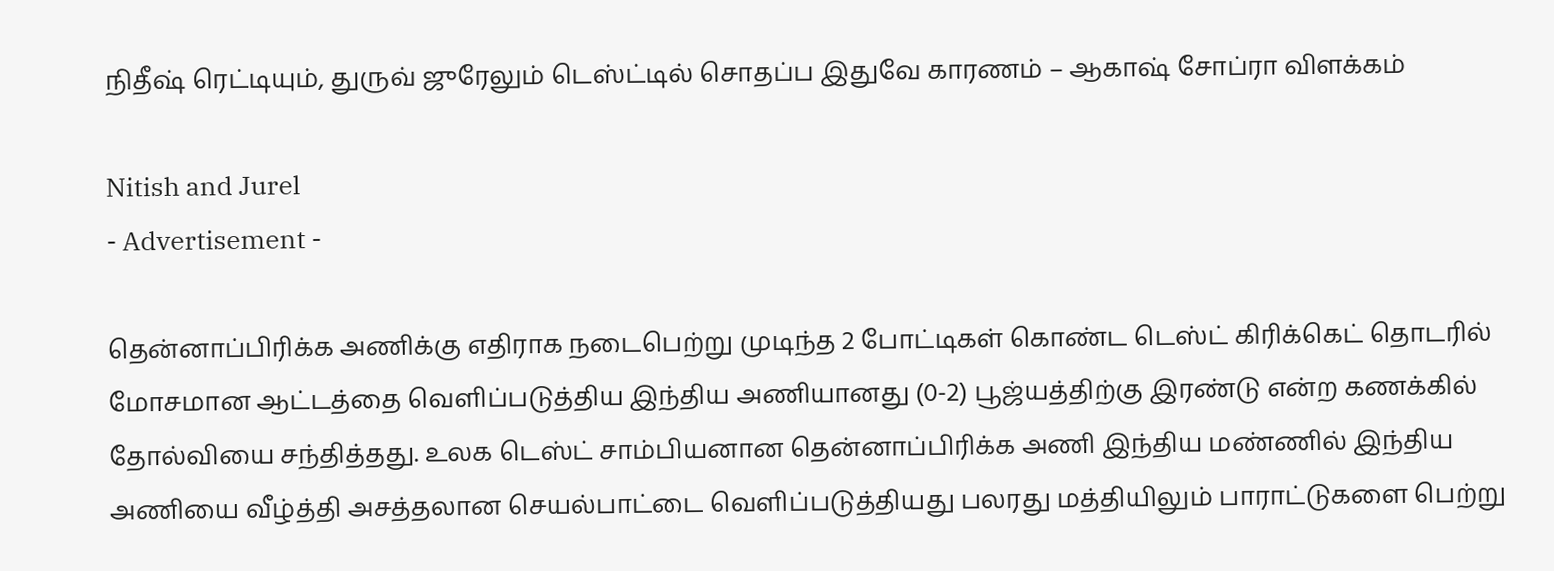நிதீஷ் ரெட்டியும், துருவ் ஜுரேலும் டெஸ்ட்டில் சொதப்ப இதுவே காரணம் – ஆகாஷ் சோப்ரா விளக்கம்

Nitish and Jurel
- Advertisement -

தென்னாப்பிரிக்க அணிக்கு எதிராக நடைபெற்று முடிந்த 2 போட்டிகள் கொண்ட டெஸ்ட் கிரிக்கெட் தொடரில் மோசமான ஆட்டத்தை வெளிப்படுத்திய இந்திய அணியானது (0-2) பூஜ்யத்திற்கு இரண்டு என்ற கணக்கில் தோல்வியை சந்தித்தது. உலக டெஸ்ட் சாம்பியனான தென்னாப்பிரிக்க அணி இந்திய மண்ணில் இந்திய அணியை வீழ்த்தி அசத்தலான செயல்பாட்டை வெளிப்படுத்தியது பலரது மத்தியிலும் பாராட்டுகளை பெற்று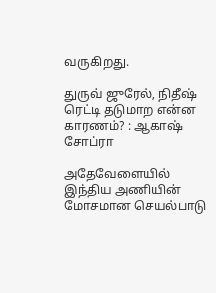வருகிறது.

துருவ் ஜுரேல், நிதீஷ் ரெட்டி தடுமாற என்ன காரணம்? : ஆகாஷ் சோப்ரா

அதேவேளையில் இந்திய அணியின் மோசமான செயல்பாடு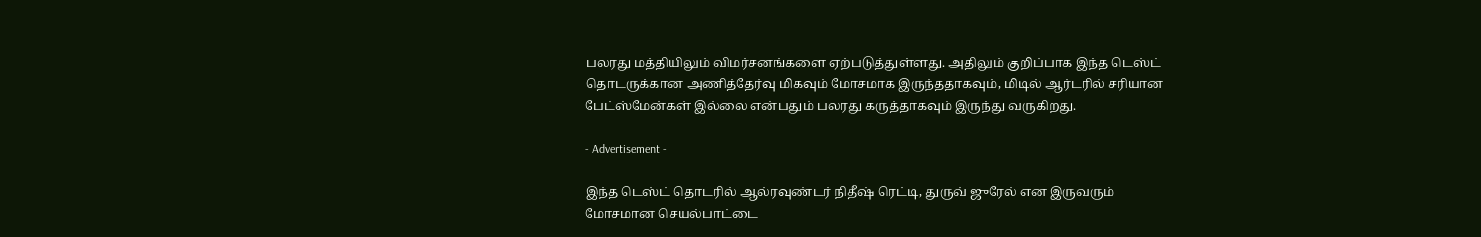பலரது மத்தியிலும் விமர்சனங்களை ஏற்படுத்துள்ளது. அதிலும் குறிப்பாக இந்த டெஸ்ட் தொடருக்கான அணித்தேர்வு மிகவும் மோசமாக இருந்ததாகவும், மிடில் ஆர்டரில் சரியான பேட்ஸ்மேன்கள் இல்லை என்பதும் பலரது கருத்தாகவும் இருந்து வருகிறது.

- Advertisement -

இந்த டெஸ்ட் தொடரில் ஆல்ரவுண்டர் நிதீஷ் ரெட்டி, துருவ் ஜுரேல் என இருவரும் மோசமான செயல்பாட்டை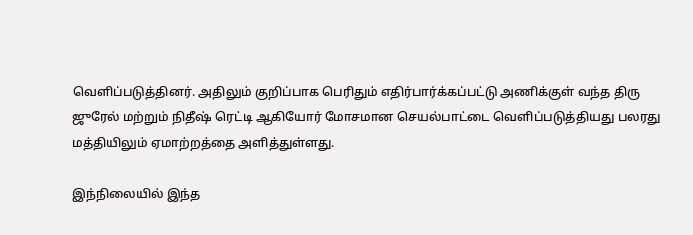வெளிப்படுத்தினர். அதிலும் குறிப்பாக பெரிதும் எதிர்பார்க்கப்பட்டு அணிக்குள் வந்த திரு ஜுரேல் மற்றும் நிதீஷ் ரெட்டி ஆகியோர் மோசமான செயல்பாட்டை வெளிப்படுத்தியது பலரது மத்தியிலும் ஏமாற்றத்தை அளித்துள்ளது.

இந்நிலையில் இந்த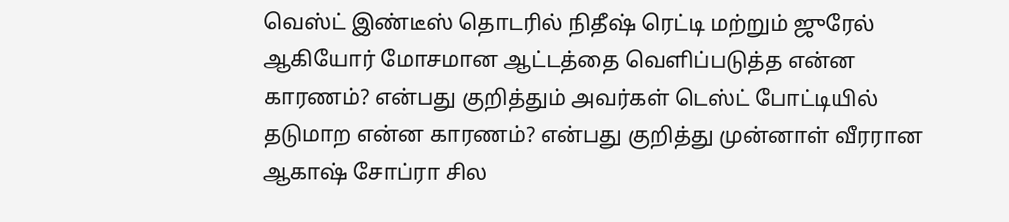வெஸ்ட் இண்டீஸ் தொடரில் நிதீஷ் ரெட்டி மற்றும் ஜுரேல் ஆகியோர் மோசமான ஆட்டத்தை வெளிப்படுத்த என்ன காரணம்? என்பது குறித்தும் அவர்கள் டெஸ்ட் போட்டியில் தடுமாற என்ன காரணம்? என்பது குறித்து முன்னாள் வீரரான ஆகாஷ் சோப்ரா சில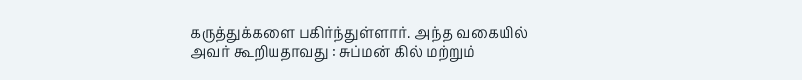கருத்துக்களை பகிர்ந்துள்ளார். அந்த வகையில் அவர் கூறியதாவது : சுப்மன் கில் மற்றும்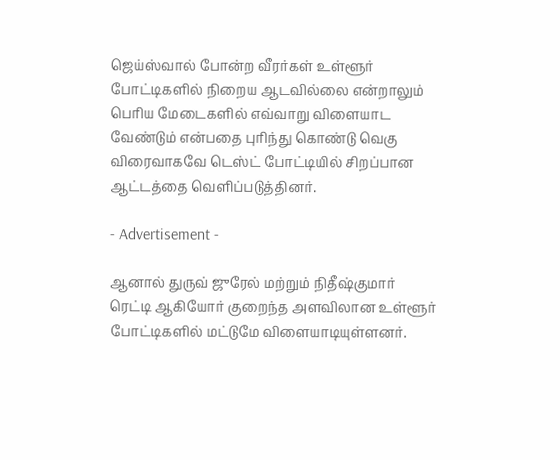ஜெய்ஸ்வால் போன்ற வீரர்கள் உள்ளூர் போட்டிகளில் நிறைய ஆடவில்லை என்றாலும் பெரிய மேடைகளில் எவ்வாறு விளையாட வேண்டும் என்பதை புரிந்து கொண்டு வெகு விரைவாகவே டெஸ்ட் போட்டியில் சிறப்பான ஆட்டத்தை வெளிப்படுத்தினர்.

- Advertisement -

ஆனால் துருவ் ஜுரேல் மற்றும் நிதீஷ்குமார் ரெட்டி ஆகியோர் குறைந்த அளவிலான உள்ளூர் போட்டிகளில் மட்டுமே விளையாடியுள்ளனர்.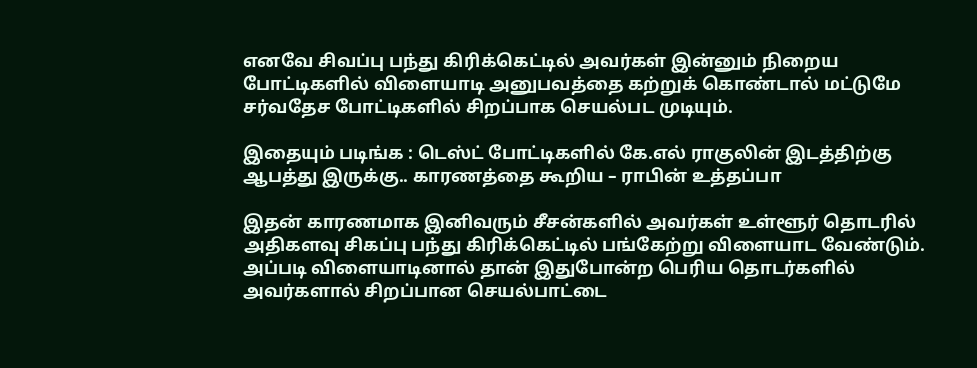எனவே சிவப்பு பந்து கிரிக்கெட்டில் அவர்கள் இன்னும் நிறைய போட்டிகளில் விளையாடி அனுபவத்தை கற்றுக் கொண்டால் மட்டுமே சர்வதேச போட்டிகளில் சிறப்பாக செயல்பட முடியும்.

இதையும் படிங்க : டெஸ்ட் போட்டிகளில் கே.எல் ராகுலின் இடத்திற்கு ஆபத்து இருக்கு.. காரணத்தை கூறிய – ராபின் உத்தப்பா

இதன் காரணமாக இனிவரும் சீசன்களில் அவர்கள் உள்ளூர் தொடரில் அதிகளவு சிகப்பு பந்து கிரிக்கெட்டில் பங்கேற்று விளையாட வேண்டும். அப்படி விளையாடினால் தான் இதுபோன்ற பெரிய தொடர்களில் அவர்களால் சிறப்பான செயல்பாட்டை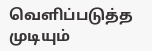வெளிப்படுத்த முடியும்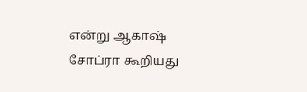என்று ஆகாஷ் சோப்ரா கூறியது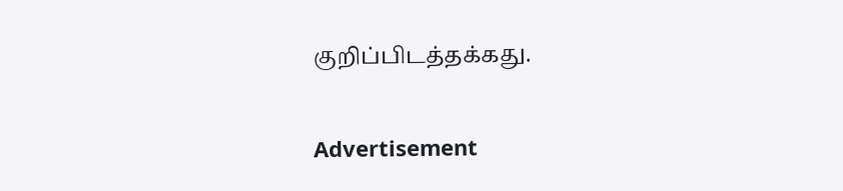குறிப்பிடத்தக்கது.

Advertisement